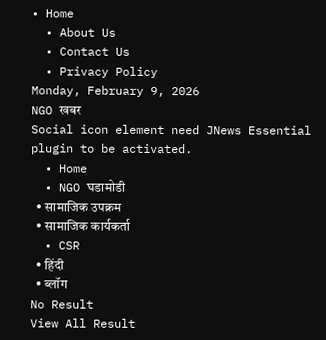• Home
  • About Us
  • Contact Us
  • Privacy Policy
Monday, February 9, 2026
NGO खबर
Social icon element need JNews Essential plugin to be activated.
  • Home
  • NGO घडामोडी
  • सामाजिक उपक्रम
  • सामाजिक कार्यकर्ता
  • CSR
  • हिंदी
  • ब्लॉग
No Result
View All Result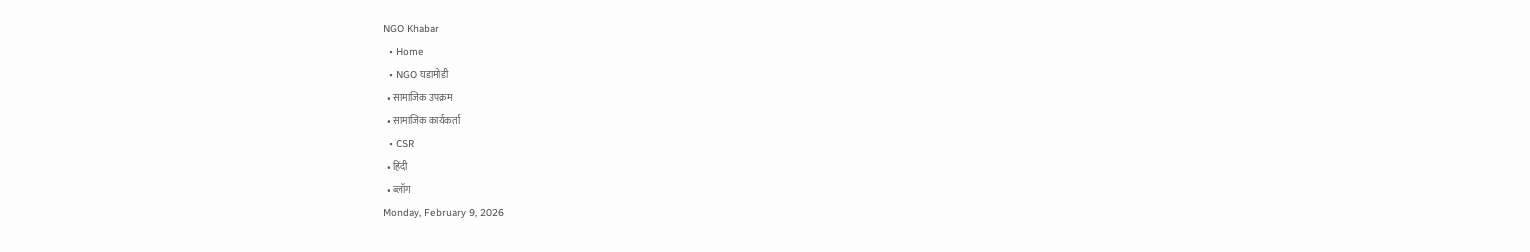NGO Khabar
  • Home
  • NGO घडामोडी
  • सामाजिक उपक्रम
  • सामाजिक कार्यकर्ता
  • CSR
  • हिंदी
  • ब्लॉग
Monday, February 9, 2026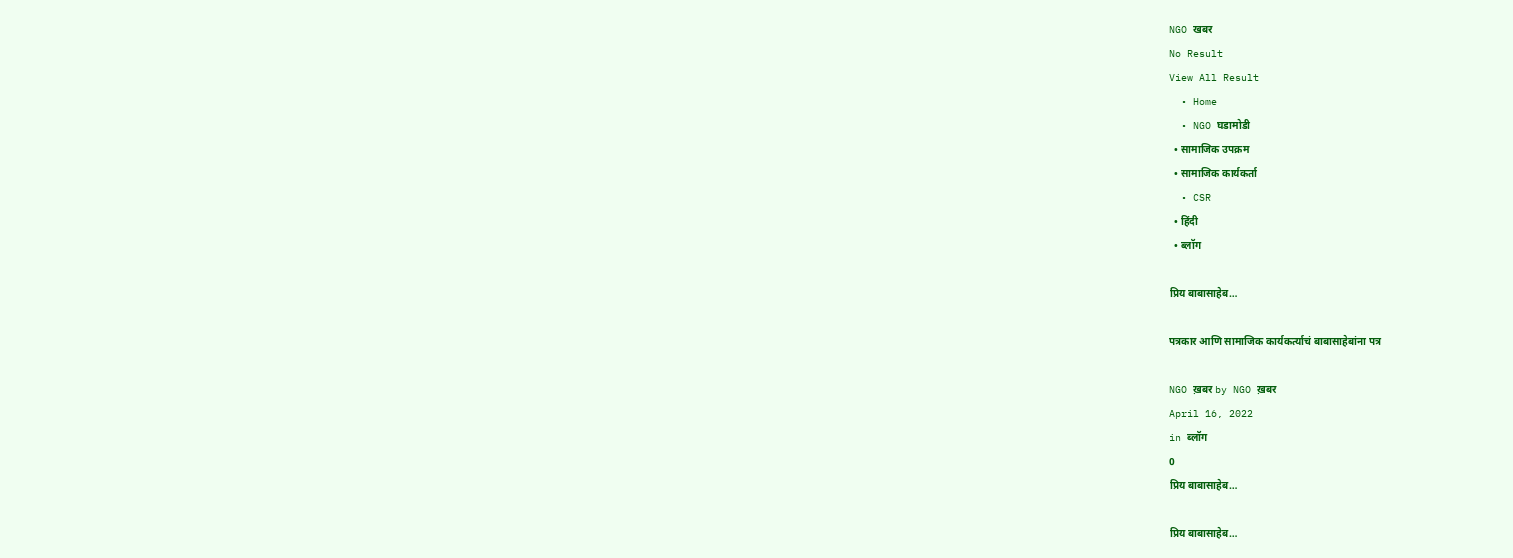NGO खबर
No Result
View All Result
  • Home
  • NGO घडामोडी
  • सामाजिक उपक्रम
  • सामाजिक कार्यकर्ता
  • CSR
  • हिंदी
  • ब्लॉग

प्रिय बाबासाहेब…

पत्रकार आणि सामाजिक कार्यकर्त्याचं बाबासाहेबांना पत्र

NGO ख़बर by NGO ख़बर
April 16, 2022
in ब्लॉग
0
प्रिय बाबासाहेब…

प्रिय बाबासाहेब…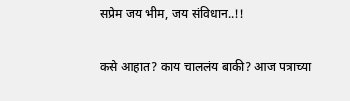सप्रेम जय भीम, जय संविधान..!!

कसे आहात? काय चाललंय बाकी? आज पत्राच्या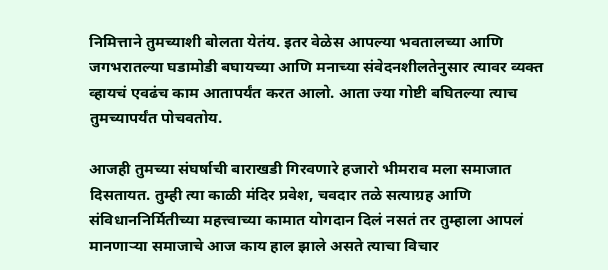निमित्ताने तुमच्याशी बोलता येतंय. इतर वेळेस आपल्या भवतालच्या आणि जगभरातल्या घडामोडी बघायच्या आणि मनाच्या संवेदनशीलतेनुसार त्यावर व्यक्त व्हायचं एवढंच काम आतापर्यंत करत आलो. आता ज्या गोष्टी बघितल्या त्याच तुमच्यापर्यंत पोचवतोय.

आजही तुमच्या संघर्षाची बाराखडी गिरवणारे हजारो भीमराव मला समाजात दिसतायत. तुम्ही त्या काळी मंदिर प्रवेश, चवदार तळे सत्याग्रह आणि संविधाननिर्मितीच्या महत्त्वाच्या कामात योगदान दिलं नसतं तर तुम्हाला आपलं मानणाऱ्या समाजाचे आज काय हाल झाले असते त्याचा विचार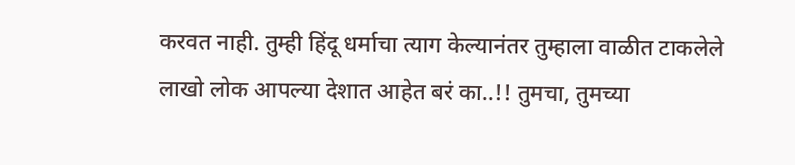करवत नाही. तुम्ही हिंदू धर्माचा त्याग केल्यानंतर तुम्हाला वाळीत टाकलेले लाखो लोक आपल्या देशात आहेत बरं का..!! तुमचा, तुमच्या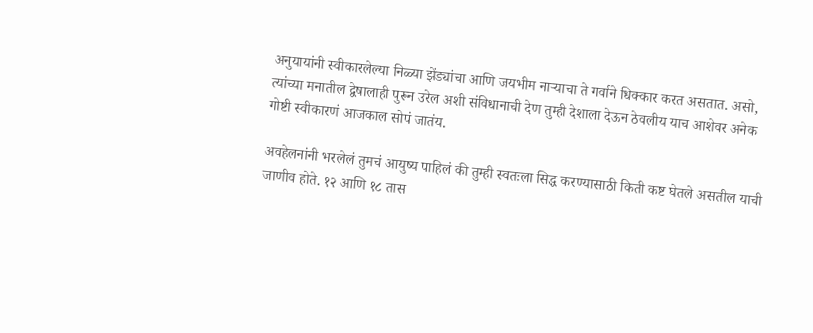अनुयायांनी स्वीकारलेल्या निळ्या झेंड्यांचा आणि जयभीम नाऱ्याचा ते गर्वाने धिक्कार करत असतात. असो, त्यांच्या मनातील द्वेषालाही पुरून उरेल अशी संविधानाची देण तुम्ही देशाला देऊन ठेवलीय याच आशेवर अनेक गोष्टी स्वीकारणं आजकाल सोपं जातंय.

अवहेलनांनी भरलेलं तुमचं आयुष्य पाहिलं की तुम्ही स्वतःला सिद्ध करण्यासाठी किती कष्ट घेतले असतील याची जाणीव होते. १२ आणि १८ तास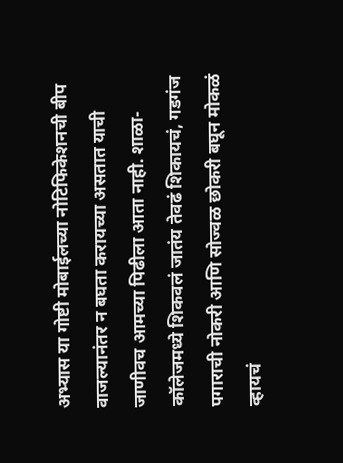अभ्यास या गोष्टी मोबाईलच्या नोटिफिकेशनची बीप वाजल्यानंतर न बघता करायच्या असतात याची जाणीवच आमच्या पिढीला आता नाही. शाळा-कॉलेजमध्ये शिकवलं जातंय तेवढं शिकायचं, गडगंज पगाराची नोकरी आणि सोज्वळ छोकरी बघून मोकळं व्हायचं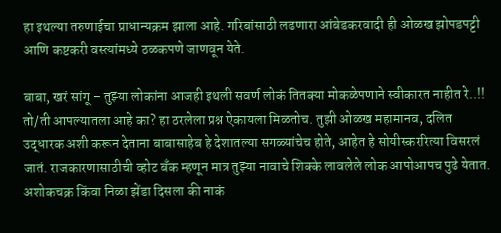हा इथल्या तरुणाईचा प्राधान्यक्रम झाला आहे. गरिबांसाठी लढणारा आंबेडकरवादी ही ओळख झोपडपट्टी आणि कष्टकरी वस्त्यांमध्ये ठळकपणे जाणवून येते.

बाबा, खरं सांगू – तुझ्या लोकांना आजही इथली सवर्ण लोकं तितक्या मोकळेपणाने स्वीकारत नाहीत रे..!! तो/ती आपल्यातला आहे का? हा ठरलेला प्रश्न ऐकायला मिळतोच. तुझी ओळख महामानव, दलित उद्धारक अशी करून देताना बाबासाहेब हे देशातल्या सगळ्यांचेच होते, आहेत हे सोयीस्कररित्या विसरलं जातं. राजकारणासाठीची व्होट बँक म्हणून मात्र तुझ्या नावाचे शिक्के लावलेले लोक आपोआपच पुढे येतात. अशोकचक्र किंवा निळा झेंडा दिसला की नाकं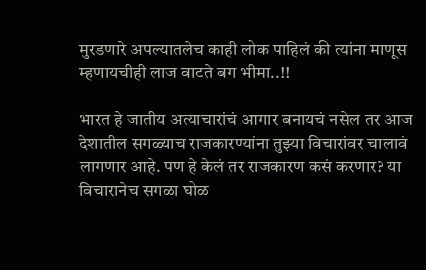मुरडणारे अपल्यातलेच काही लोक पाहिलं की त्यांना माणूस म्हणायचीही लाज वाटते बग भीमा..!!

भारत हे जातीय अत्याचारांचं आगार बनायचं नसेल तर आज देशातील सगळ्याच राजकारण्यांना तुझ्या विचारांवर चालावं लागणार आहे. पण हे केलं तर राजकारण कसं करणार? या विचारानेच सगळा घोळ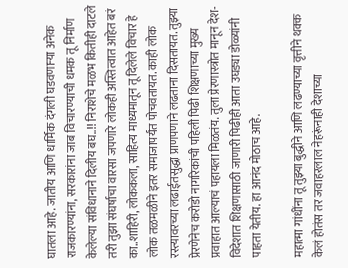घातला आहे. जातीय आणि धार्मिक दंगली घडवणाऱ्या अनेक राजकारण्यांना, सरकारांना जाब विचारण्याची धमक तू निर्माण केलेल्या संविधानाने दिलीय बघ..!! निराशेचे मळभ कितीही दाटले तरी तुझा संघर्षाचा वारसा जपणारे लोकही अस्तित्वात आहेत बरं का..शाहिरी, लोककला, साहित्य माध्यमातून तू दिलेले विचार हे लोक तळमळीने इतर समाजापर्यंत पोचवतायत. काही लोक रस्त्यावरच्या लढाईतसुद्धा प्राणपणाने लढताना दिसतायत. तुझ्या प्रेरणेनेच करोडो नागरिकांची पहिली पिढी शिक्षणाच्या मुख्य प्रवाहात आल्याचं पहायला मिळतंय. तुला प्रेरणास्त्रोत मानून देश-विदेशात शिक्षणासाठी जाणारी पिढीही आता उघड्या डोळ्यांनी पाहता येतीय. हा आनंद मोठाच आहे.

महात्मा गांधींना तू तुझ्या बुद्धीने आणि लढण्याच्या वृत्तीने थक्क केलं होतंस तर जवाहरलाल नेहरूंनाही देशाच्या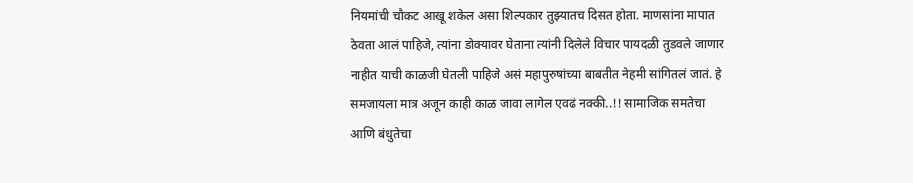नियमांची चौकट आखू शकेल असा शिल्पकार तुझ्यातच दिसत होता. माणसांना मापात ठेवता आलं पाहिजे, त्यांना डोक्यावर घेताना त्यांनी दिलेले विचार पायदळी तुडवले जाणार नाहीत याची काळजी घेतली पाहिजे असं महापुरुषांच्या बाबतीत नेहमी सांगितलं जातं. हे समजायला मात्र अजून काही काळ जावा लागेल एवढं नक्की..!! सामाजिक समतेचा आणि बंधुतेचा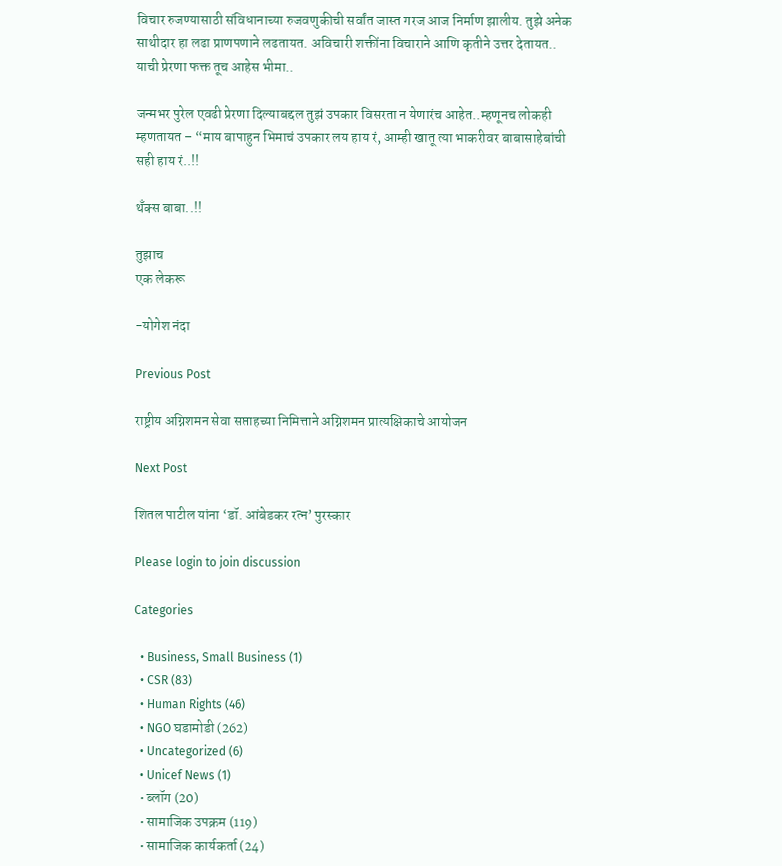विचार रुजण्यासाठी संविधानाच्या रुजवणुकीची सर्वांत जास्त गरज आज निर्माण झालीय. तुझे अनेक साथीदार हा लढा प्राणपणाने लढतायत. अविचारी शक्तींना विचाराने आणि कृतीने उत्तर देतायत.. याची प्रेरणा फक्त तूच आहेस भीमा..

जन्मभर पुरेल एवढी प्रेरणा दिल्याबद्दल तुझं उपकार विसरता न येणारंच आहेत..म्हणूनच लोकही म्हणतायत – “माय बापाहुन भिमाचं उपकार लय हाय रं, आम्ही खातू त्या भाकरीवर बाबासाहेबांची सही हाय रं..!!

थँक्स बाबा..!!

तुझाच
एक लेकरू

-योगेश नंदा

Previous Post

राष्ट्रीय अग्निशमन सेवा सप्ताहच्या निमित्ताने अग्निशमन प्रात्यक्षिकाचे आयोजन

Next Post

शितल पाटील यांना ‘डॉ. आंबेडकर रत्न’ पुरस्कार

Please login to join discussion

Categories

  • Business, Small Business (1)
  • CSR (83)
  • Human Rights (46)
  • NGO घडामोडी (262)
  • Uncategorized (6)
  • Unicef News (1)
  • ब्लॉग (20)
  • सामाजिक उपक्रम (119)
  • सामाजिक कार्यकर्ता (24)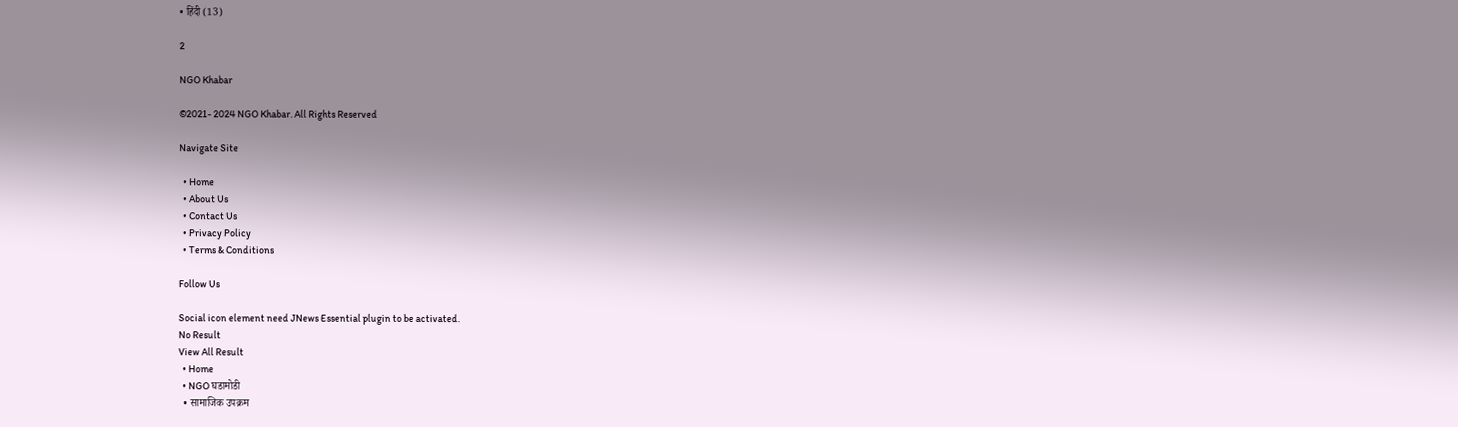• हिंदी (13)

2

NGO Khabar

©2021- 2024 NGO Khabar. All Rights Reserved

Navigate Site

  • Home
  • About Us
  • Contact Us
  • Privacy Policy
  • Terms & Conditions

Follow Us

Social icon element need JNews Essential plugin to be activated.
No Result
View All Result
  • Home
  • NGO घडामोडी
  • सामाजिक उपक्रम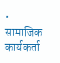• सामाजिक कार्यकर्ता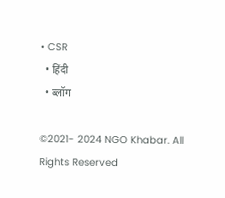• CSR
  • हिंदी
  • ब्लॉग

©2021- 2024 NGO Khabar. All Rights Reserved